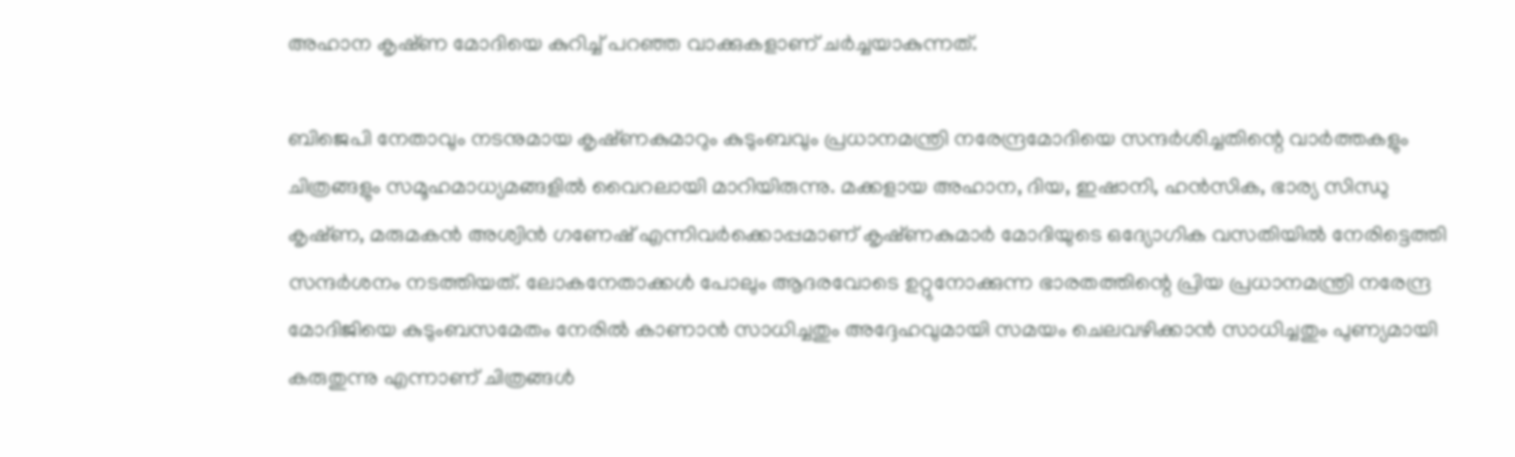അഹാന കൃഷ്‍ണ മോദിയെ കുറിച്ച് പറഞ്ഞ വാക്കുകളാണ് ചര്‍ച്ചയാകുന്നത്.

ബിജെപി നേതാവും നടനുമായ കൃഷ്‍ണകുമാറും കുടുംബവും പ്രധാനമന്ത്രി നരേന്ദ്രമോദിയെ സന്ദർശിച്ചതിന്റെ വാർത്തകളും ചിത്രങ്ങളും സമൂഹമാധ്യമങ്ങളിൽ വൈറലായി മാറിയിരുന്നു. മക്കളായ അഹാന, ദിയ, ഇഷാനി, ഹൻസിക, ഭാര്യ സിന്ധു കൃഷ്‍ണ, മരുമകൻ അശ്വിൻ ഗണേഷ് എന്നിവർക്കൊപ്പമാണ് കൃഷ്‍ണകുമാർ മോദിയുടെ ഒദ്യോഗിക വസതിയിൽ നേരിട്ടെത്തി സന്ദർശനം നടത്തിയത്. ലോകനേതാക്കൾ പോലും ആദരവോടെ ഉറ്റുനോക്കുന്ന ഭാരതത്തിന്റെ പ്രിയ പ്രധാനമന്ത്രി നരേന്ദ്ര മോദിജിയെ കുടുംബസമേതം നേരിൽ കാണാൻ സാധിച്ചതും അദ്ദേഹവുമായി സമയം ചെലവഴിക്കാൻ സാധിച്ചതും പുണ്യമായി കരുതുന്നു എന്നാണ് ചിത്രങ്ങൾ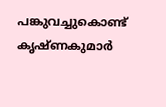പങ്കുവച്ചുകൊണ്ട് കൃഷ്‍ണകുമാർ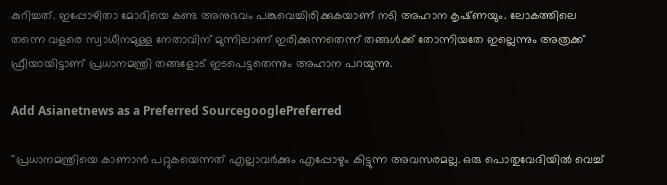കുറിച്ചത്. ഇപ്പോഴിതാ മോദിയെ കണ്ട അനുഭവം പങ്കുവെച്ചിരിക്കുകയാണ് നടി അഹാന കൃഷ്‍ണയും. ലോകത്തിലെ തന്നെ വളരെ സ്വാധീനമുള്ള നേതാവിന് മുന്നിലാണ് ഇരിക്കുന്നതെന്ന് തങ്ങൾക്ക് തോന്നിയതേ ഇല്ലെന്നും അത്രക്ക് ഫ്രീയായിട്ടാണ് പ്രധാനമന്ത്രി തങ്ങളോട് ഇടപെട്ടതെന്നും അഹാന പറയുന്നു.

Add Asianetnews as a Preferred SourcegooglePreferred

''പ്രധാനമന്ത്രിയെ കാണാൻ പറ്റുകയെന്നത് എല്ലാവർക്കും എപ്പോഴും കിട്ടുന്ന അവസരമല്ല. ഒരു പൊതുവേദിയിൽ വെച്ച്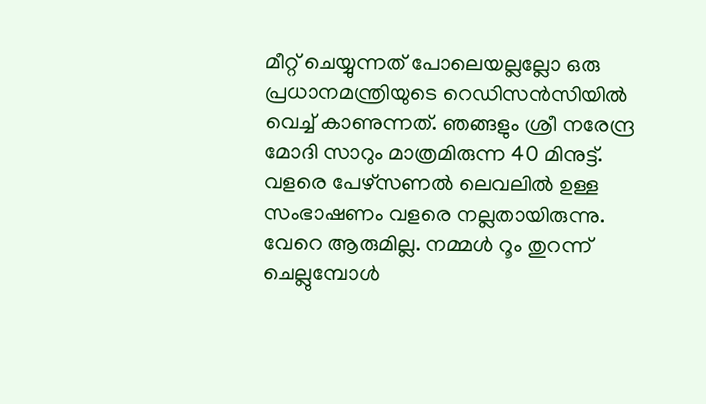മീറ്റ് ചെയ്യുന്നത് പോലെയല്ലല്ലോ ഒരു പ്രധാനമന്ത്രിയുടെ റെഡിസൻസിയിൽ വെച്ച് കാണുന്നത്. ഞങ്ങളും ശ്രീ നരേന്ദ്ര മോദി സാറും മാത്രമിരുന്ന 40 മിനുട്ട്. വളരെ പേഴ്സണൽ ലെവലിൽ ഉള്ള സംഭാഷണം വളരെ നല്ലതായിരുന്നു. വേറെ ആരുമില്ല. നമ്മൾ റൂം തുറന്ന് ചെല്ലുമ്പോൾ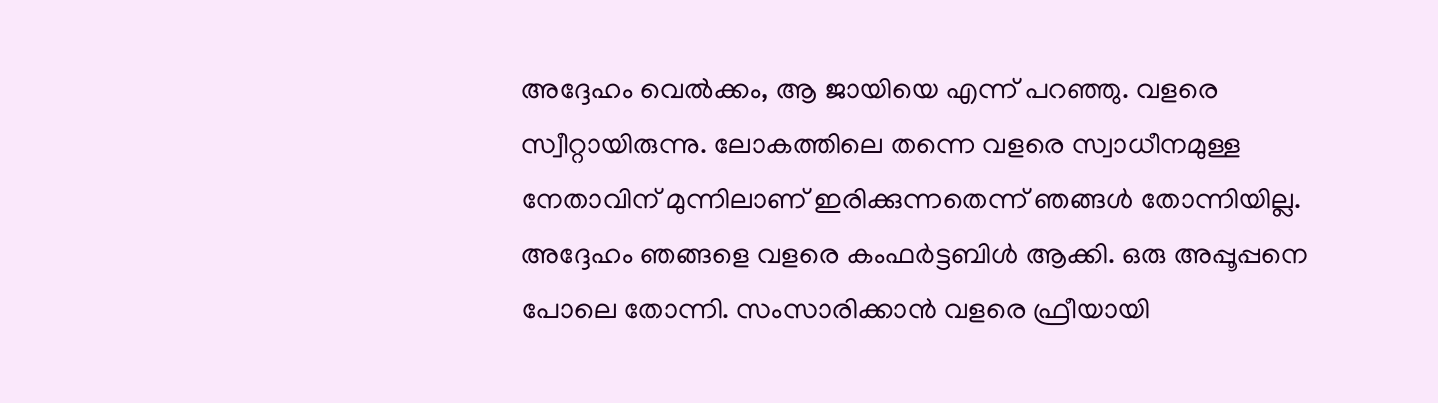അദ്ദേഹം വെൽക്കം, ആ ജായിയെ എന്ന് പറഞ്ഞു. വളരെ സ്വീറ്റായിരുന്നു. ലോകത്തിലെ തന്നെ വളരെ സ്വാധീനമുള്ള നേതാവിന് മുന്നിലാണ് ഇരിക്കുന്നതെന്ന് ഞങ്ങൾ തോന്നിയില്ല. അദ്ദേഹം ഞങ്ങളെ വളരെ കംഫർട്ടബിൾ ആക്കി. ഒരു അപ്പൂപ്പനെ പോലെ തോന്നി. സംസാരിക്കാൻ വളരെ ഫ്രീയായി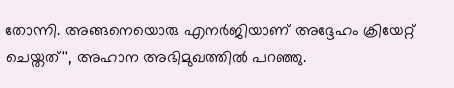തോന്നി. അങ്ങനെയൊരു എനർജിയാണ് അദ്ദേഹം ക്രിയേറ്റ് ചെയ്തത്'', അഹാന അഭിമുഖത്തിൽ പറഞ്ഞു.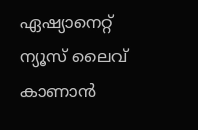ഏഷ്യാനെറ്റ് ന്യൂസ് ലൈവ് കാണാന്‍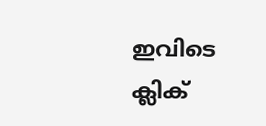ഇവിടെ ക്ലിക്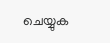ചെയ്യുക